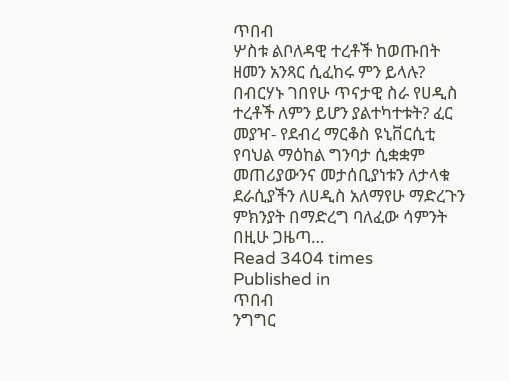ጥበብ
ሦስቱ ልቦለዳዊ ተረቶች ከወጡበት ዘመን አንጻር ሲፈከሩ ምን ይላሉ? በብርሃኑ ገበየሁ ጥናታዊ ስራ የሀዲስ ተረቶች ለምን ይሆን ያልተካተቱት? ፈር መያዣ- የደብረ ማርቆስ ዩኒቨርሲቲ የባህል ማዕከል ግንባታ ሲቋቋም መጠሪያውንና መታሰቢያነቱን ለታላቁ ደራሲያችን ለሀዲስ አለማየሁ ማድረጉን ምክንያት በማድረግ ባለፈው ሳምንት በዚሁ ጋዜጣ…
Read 3404 times
Published in
ጥበብ
ንግግር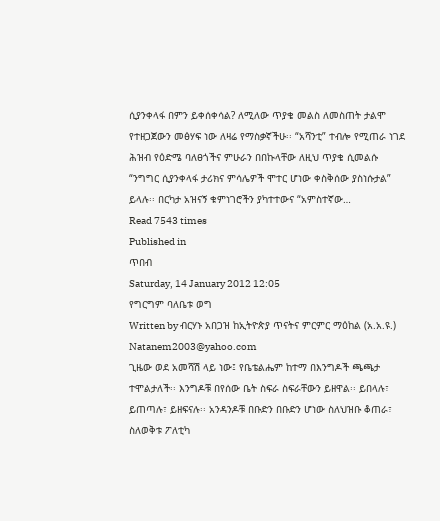ሲያንቀላፋ በምን ይቀሰቀሳል? ለሚለው ጥያቄ መልስ ለመስጠት ታልሞ የተዘጋጀውን መፅሃፍ ነው ለዛሬ የማስቃኛችሁ፡፡ “አሻንቲ” ተብሎ የሚጠራ ነገደ ሕዝብ የዕድሜ ባለፀጎችና ምሁራን በበኩላቸው ለዚህ ጥያቄ ሲመልሱ “ንግግር ሲያንቀላፋ ታሪክና ምሳሌዎች ሞተር ሆነው ቀስቅሰው ያስነሱታል” ይላሉ፡፡ በርካታ አዝናኝ ቁምነገሮችን ያካተተውና “አምስተኛው…
Read 7543 times
Published in
ጥበብ
Saturday, 14 January 2012 12:05
የግርግም ባለቤቱ ወግ
Written by ብርሃኑ አበጋዝ ከኢትዮጵያ ጥናትና ምርምር ማዕከል (አ.አ.ዩ.) Natanem2003@yahoo.com
ጊዜው ወደ አመሻሽ ላይ ነው፤ የቤቴልሔም ከተማ በእንግዶች ጫጫታ ተሞልታለች፡፡ እንግዶቹ በየሰው ቤት ስፍራ ስፍራቸውን ይዘዋል፡፡ ይበላሉ፣ ይጠጣሉ፣ ይዘፍናሉ፡፡ አንዳንዶቹ በቡድን በቡድን ሆነው ስለህዝቡ ቆጠራ፣ ስለወቅቱ ፖለቲካ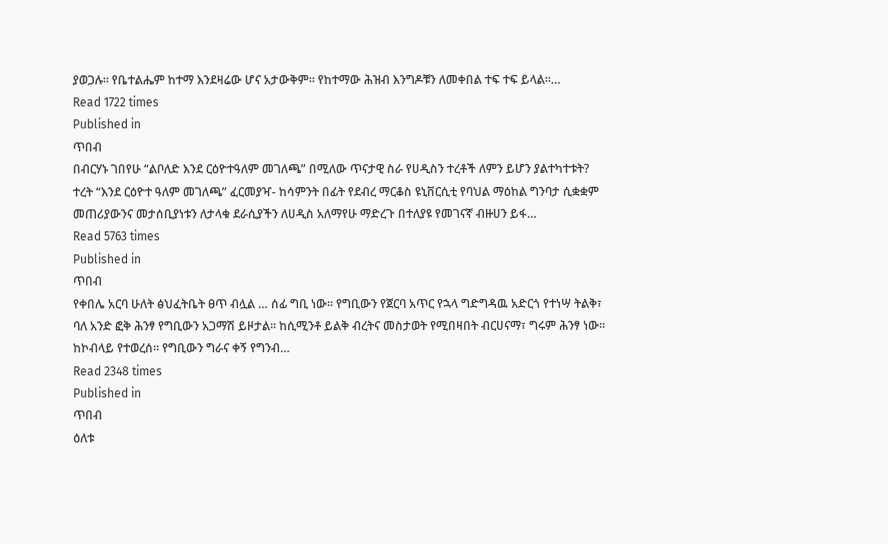ያወጋሉ፡፡ የቤተልሔም ከተማ እንደዛሬው ሆና አታውቅም፡፡ የከተማው ሕዝብ እንግዶቹን ለመቀበል ተፍ ተፍ ይላል፡፡…
Read 1722 times
Published in
ጥበብ
በብርሃኑ ገበየሁ “ልቦለድ እንደ ርዕዮተዓለም መገለጫ” በሚለው ጥናታዊ ስራ የሀዲስን ተረቶች ለምን ይሆን ያልተካተቱት? ተረት “እንደ ርዕዮተ ዓለም መገለጫ” ፈርመያዣ- ከሳምንት በፊት የደብረ ማርቆስ ዩኒቨርሲቲ የባህል ማዕከል ግንባታ ሲቋቋም መጠሪያውንና መታሰቢያነቱን ለታላቁ ደራሲያችን ለሀዲስ አለማየሁ ማድረጉ በተለያዩ የመገናኛ ብዙሀን ይፋ…
Read 5763 times
Published in
ጥበብ
የቀበሌ አርባ ሁለት ፅህፈትቤት ፀጥ ብሏል … ሰፊ ግቢ ነው፡፡ የግቢውን የጀርባ አጥር የኋላ ግድግዳዉ አድርጎ የተነሣ ትልቅ፣ ባለ አንድ ፎቅ ሕንፃ የግቢውን አጋማሽ ይዞታል፡፡ ከሲሚንቶ ይልቅ ብረትና መስታወት የሚበዛበት ብርሀናማ፣ ግሩም ሕንፃ ነው፡፡ ከኮብላይ የተወረሰ፡፡ የግቢውን ግራና ቀኝ የግንብ…
Read 2348 times
Published in
ጥበብ
ዕለቱ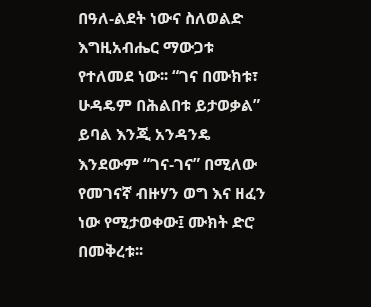በዓለ-ልደት ነውና ስለወልድ እግዚአብሔር ማውጋቱ የተለመደ ነው፡፡ “ገና በሙክቱ፣ ሁዳዴም በሕልበቱ ይታወቃል” ይባል እንጂ አንዳንዴ እንደውም “ገና-ገና” በሚለው የመገናኛ ብዙሃን ወግ እና ዘፈን ነው የሚታወቀው፤ ሙክት ድሮ በመቅረቱ፡፡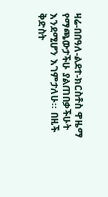ዛሬ-በበዓለ-ልደተ-ክርስቶስ ዋዜማ የማጫውታችሁ ያልጠበቃችሁት እንደሚሆን እገምታለሁ፡፡ በዚች ቅድስት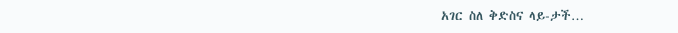አገር ስለ ቅድስና ላይ-ታች…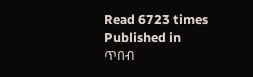Read 6723 times
Published in
ጥበብ